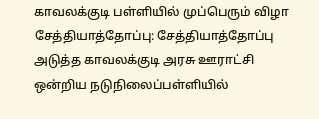காவலக்குடி பள்ளியில் முப்பெரும் விழா
சேத்தியாத்தோப்பு: சேத்தியாத்தோப்பு அடுத்த காவலக்குடி அரசு ஊராட்சி ஒன்றிய நடுநிலைப்பள்ளியில்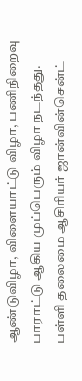ஆண்டுவிழா, விளையாட்டு விழா, பணிநிறைவு பாராட்டு ஆகிய முப்பெரும் விழா நடந்தது.
பள்ளி தலைமை ஆசிரியர் ஜான்வின்சென்ட்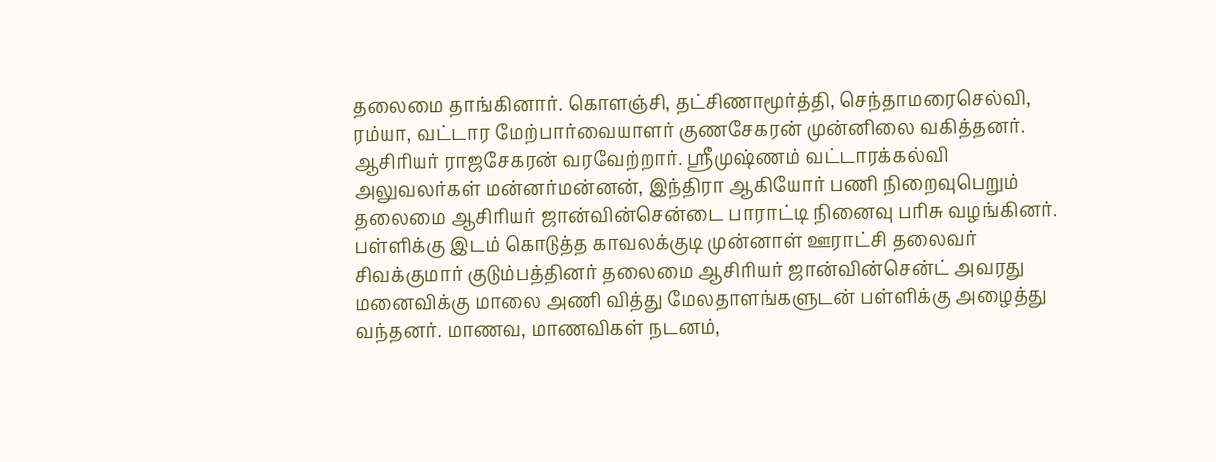தலைமை தாங்கினார். கொளஞ்சி, தட்சிணாமூர்த்தி, செந்தாமரைசெல்வி, ரம்யா, வட்டார மேற்பார்வையாளர் குணசேகரன் முன்னிலை வகித்தனர். ஆசிரியர் ராஜசேகரன் வரவேற்றார். ஸ்ரீமுஷ்ணம் வட்டாரக்கல்வி அலுவலர்கள் மன்னர்மன்னன், இந்திரா ஆகியோர் பணி நிறைவுபெறும் தலைமை ஆசிரியர் ஜான்வின்சென்டை பாராட்டி நினைவு பரிசு வழங்கினர்.
பள்ளிக்கு இடம் கொடுத்த காவலக்குடி முன்னாள் ஊராட்சி தலைவர் சிவக்குமார் குடும்பத்தினர் தலைமை ஆசிரியர் ஜான்வின்சென்ட் அவரது மனைவிக்கு மாலை அணி வித்து மேலதாளங்களுடன் பள்ளிக்கு அழைத்து வந்தனர். மாணவ, மாணவிகள் நடனம்,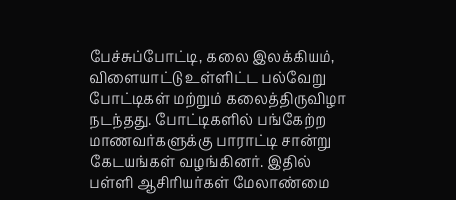பேச்சுப்போட்டி, கலை இலக்கியம், விளையாட்டு உள்ளிட்ட பல்வேறு போட்டிகள் மற்றும் கலைத்திருவிழா நடந்தது. போட்டிகளில் பங்கேற்ற மாணவர்களுக்கு பாராட்டி சான்று கேடயங்கள் வழங்கினர். இதில் பள்ளி ஆசிரியர்கள் மேலாண்மை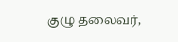குழு தலைவர்,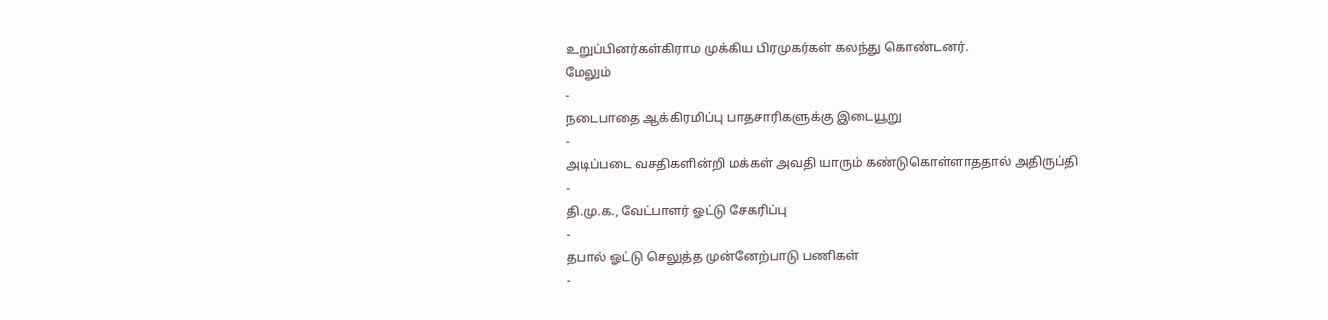உறுப்பினர்கள்கிராம முக்கிய பிரமுகர்கள் கலந்து கொண்டனர்.
மேலும்
-
நடைபாதை ஆக்கிரமிப்பு பாதசாரிகளுக்கு இடையூறு
-
அடிப்படை வசதிகளின்றி மக்கள் அவதி யாரும் கண்டுகொள்ளாததால் அதிருப்தி
-
தி.மு.க., வேட்பாளர் ஓட்டு சேகரிப்பு
-
தபால் ஓட்டு செலுத்த முன்னேற்பாடு பணிகள்
-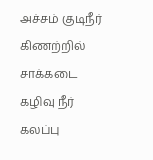அச்சம் குடிநீர் கிணற்றில் சாக்கடை கழிவு நீர் கலப்பு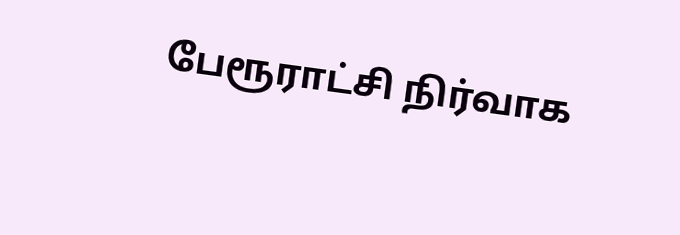பேரூராட்சி நிர்வாக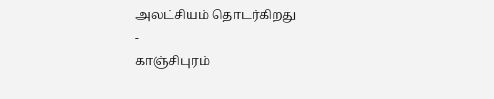அலட்சியம் தொடர்கிறது
-
காஞ்சிபுரம்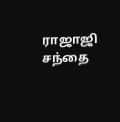ராஜாஜி சந்தை